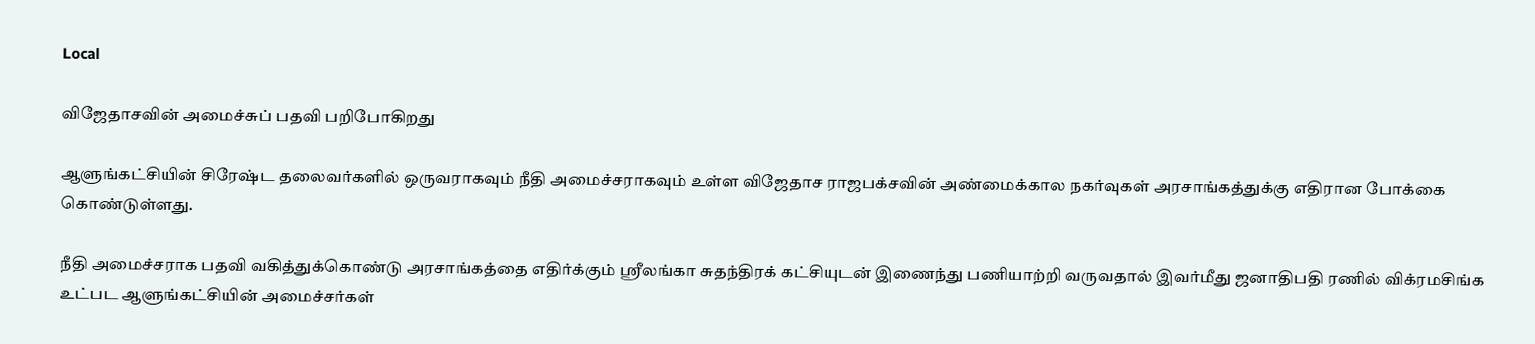Local

விஜேதாசவின் அமைச்சுப் பதவி பறிபோகிறது

ஆளுங்கட்சியின் சிரேஷ்ட தலைவர்களில் ஒருவராகவும் நீதி அமைச்சராகவும் உள்ள விஜேதாச ராஜபக்சவின் அண்மைக்கால நகர்வுகள் அரசாங்கத்துக்கு எதிரான போக்கை கொண்டுள்ளது.

நீதி அமைச்சராக பதவி வகித்துக்கொண்டு அரசாங்கத்தை எதிர்க்கும் ஸ்ரீலங்கா சுதந்திரக் கட்சியுடன் இணைந்து பணியாற்றி வருவதால் இவர்மீது ஜனாதிபதி ரணில் விக்ரமசிங்க உட்பட ஆளுங்கட்சியின் அமைச்சர்கள்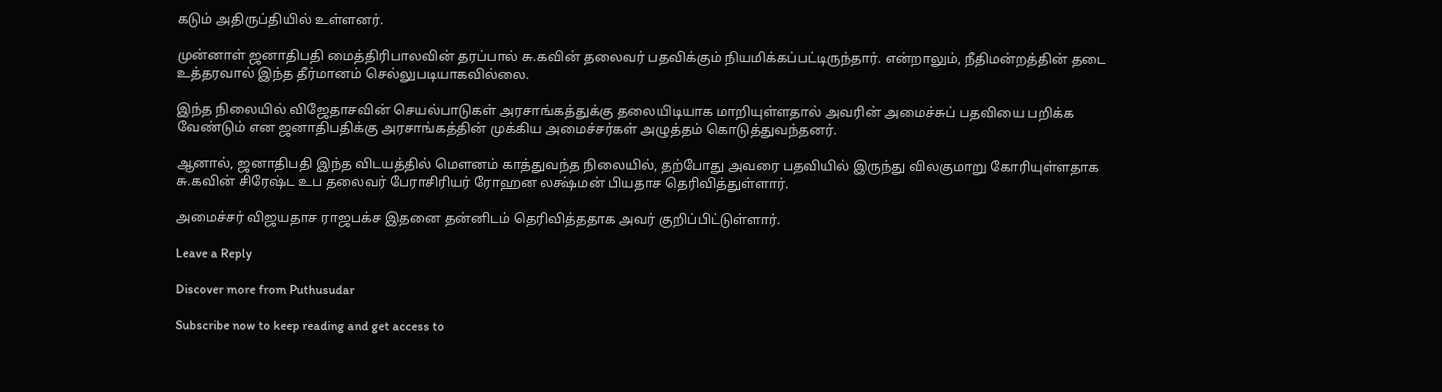கடும் அதிருப்தியில் உள்ளனர்.

முன்னாள் ஜனாதிபதி மைத்திரிபாலவின் தரப்பால் சு.கவின் தலைவர் பதவிக்கும் நியமிக்கப்பட்டிருந்தார். என்றாலும், நீதிமன்றத்தின் தடை உத்தரவால் இந்த தீர்மானம் செல்லுபடியாகவில்லை.

இந்த நிலையில் விஜேதாசவின் செயல்பாடுகள் அரசாங்கத்துக்கு தலையிடியாக மாறியுள்ளதால் அவரின் அமைச்சுப் பதவியை பறிக்க வேண்டும் என ஜனாதிபதிக்கு அரசாங்கத்தின் முக்கிய அமைச்சர்கள் அழுத்தம் கொடுத்துவந்தனர்.

ஆனால், ஜனாதிபதி இந்த விடயத்தில் மௌனம் காத்துவந்த நிலையில், தற்போது அவரை பதவியில் இருந்து விலகுமாறு கோரியுள்ளதாக சு.கவின் சிரேஷ்ட உப தலைவர் பேராசிரியர் ரோஹன லக்ஷ்மன் பியதாச தெரிவித்துள்ளார்.

அமைச்சர் விஜயதாச ராஜபக்ச இதனை தன்னிடம் தெரிவித்ததாக அவர் குறிப்பிட்டுள்ளார்.

Leave a Reply

Discover more from Puthusudar

Subscribe now to keep reading and get access to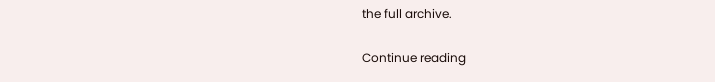the full archive.

Continue reading